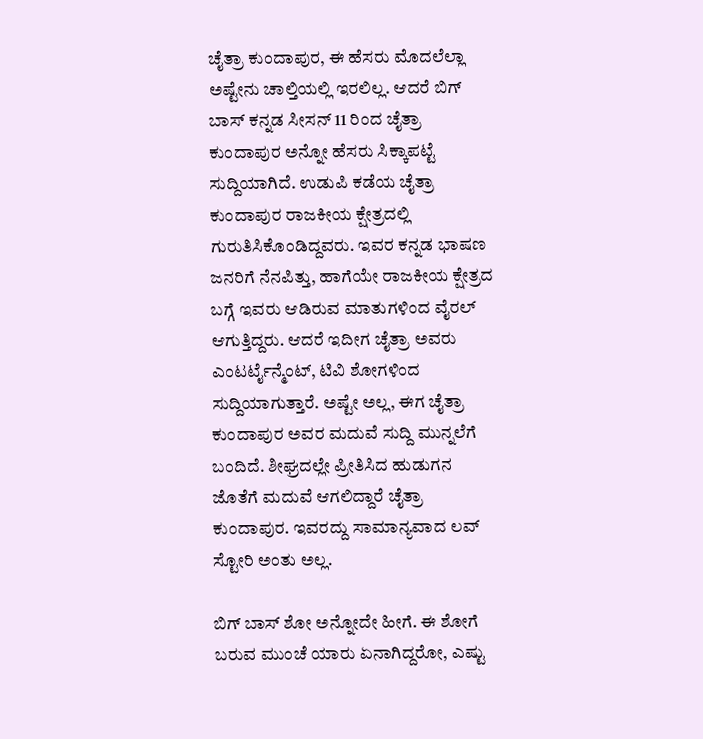ಚೈತ್ರಾ ಕುಂದಾಪುರ, ಈ ಹೆಸರು ಮೊದಲೆಲ್ಲಾ ಅಷ್ಟೇನು ಚಾಲ್ತಿಯಲ್ಲಿ ಇರಲಿಲ್ಲ. ಆದರೆ ಬಿಗ್ ಬಾಸ್ ಕನ್ನಡ ಸೀಸನ್ 11 ರಿಂದ ಚೈತ್ರಾ ಕುಂದಾಪುರ ಅನ್ನೋ ಹೆಸರು ಸಿಕ್ಕಾಪಟ್ಟೆ ಸುದ್ದಿಯಾಗಿದೆ. ಉಡುಪಿ ಕಡೆಯ ಚೈತ್ರಾ ಕುಂದಾಪುರ ರಾಜಕೀಯ ಕ್ಷೇತ್ರದಲ್ಲಿ ಗುರುತಿಸಿಕೊಂಡಿದ್ದವರು. ಇವರ ಕನ್ನಡ ಭಾಷಣ ಜನರಿಗೆ ನೆನಪಿತ್ತು, ಹಾಗೆಯೇ ರಾಜಕೀಯ ಕ್ಷೇತ್ರದ ಬಗ್ಗೆ ಇವರು ಆಡಿರುವ ಮಾತುಗಳಿಂದ ವೈರಲ್ ಆಗುತ್ತಿದ್ದರು. ಆದರೆ ಇದೀಗ ಚೈತ್ರಾ ಅವರು ಎಂಟರ್ಟೈನ್ಮೆಂಟ್, ಟಿವಿ ಶೋಗಳಿಂದ ಸುದ್ದಿಯಾಗುತ್ತಾರೆ. ಅಷ್ಟೇ ಅಲ್ಲ, ಈಗ ಚೈತ್ರಾ ಕುಂದಾಪುರ ಅವರ ಮದುವೆ ಸುದ್ದಿ ಮುನ್ನಲೆಗೆ ಬಂದಿದೆ. ಶೀಘ್ರದಲ್ಲೇ ಪ್ರೀತಿಸಿದ ಹುಡುಗನ ಜೊತೆಗೆ ಮದುವೆ ಆಗಲಿದ್ದಾರೆ ಚೈತ್ರಾ ಕುಂದಾಪುರ. ಇವರದ್ದು ಸಾಮಾನ್ಯವಾದ ಲವ್ ಸ್ಟೋರಿ ಅಂತು ಅಲ್ಲ.

ಬಿಗ್ ಬಾಸ್ ಶೋ ಅನ್ನೋದೇ ಹೀಗೆ. ಈ ಶೋಗೆ ಬರುವ ಮುಂಚೆ ಯಾರು ಏನಾಗಿದ್ದರೋ, ಎಷ್ಟು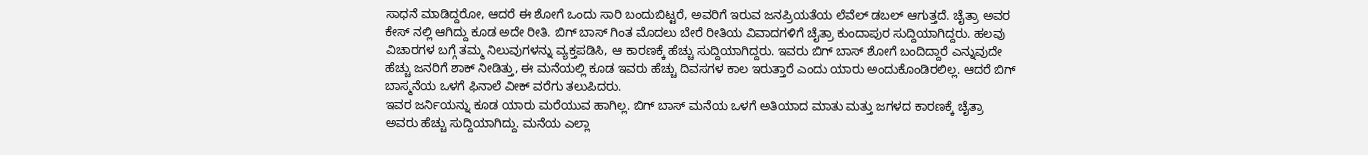ಸಾಧನೆ ಮಾಡಿದ್ದರೋ, ಆದರೆ ಈ ಶೋಗೆ ಒಂದು ಸಾರಿ ಬಂದುಬಿಟ್ಟರೆ, ಅವರಿಗೆ ಇರುವ ಜನಪ್ರಿಯತೆಯ ಲೆವೆಲ್ ಡಬಲ್ ಆಗುತ್ತದೆ. ಚೈತ್ರಾ ಅವರ ಕೇಸ್ ನಲ್ಲಿ ಆಗಿದ್ದು ಕೂಡ ಅದೇ ರೀತಿ. ಬಿಗ್ ಬಾಸ್ ಗಿಂತ ಮೊದಲು ಬೇರೆ ರೀತಿಯ ವಿವಾದಗಳಿಗೆ ಚೈತ್ರಾ ಕುಂದಾಪುರ ಸುದ್ದಿಯಾಗಿದ್ದರು. ಹಲವು ವಿಚಾರಗಳ ಬಗ್ಗೆ ತಮ್ಮ ನಿಲುವುಗಳನ್ನು ವ್ಯಕ್ತಪಡಿಸಿ, ಆ ಕಾರಣಕ್ಕೆ ಹೆಚ್ಚು ಸುದ್ದಿಯಾಗಿದ್ದರು. ಇವರು ಬಿಗ್ ಬಾಸ್ ಶೋಗೆ ಬಂದಿದ್ದಾರೆ ಎನ್ನುವುದೇ ಹೆಚ್ಚು ಜನರಿಗೆ ಶಾಕ್ ನೀಡಿತ್ತು, ಈ ಮನೆಯಲ್ಲಿ ಕೂಡ ಇವರು ಹೆಚ್ಚು ದಿವಸಗಳ ಕಾಲ ಇರುತ್ತಾರೆ ಎಂದು ಯಾರು ಅಂದುಕೊಂಡಿರಲಿಲ್ಲ. ಆದರೆ ಬಿಗ್ ಬಾಸ್ಮನೆಯ ಒಳಗೆ ಫಿನಾಲೆ ವೀಕ್ ವರೆಗು ತಲುಪಿದರು.
ಇವರ ಜರ್ನಿಯನ್ನು ಕೂಡ ಯಾರು ಮರೆಯುವ ಹಾಗಿಲ್ಲ. ಬಿಗ್ ಬಾಸ್ ಮನೆಯ ಒಳಗೆ ಅತಿಯಾದ ಮಾತು ಮತ್ತು ಜಗಳದ ಕಾರಣಕ್ಕೆ ಚೈತ್ರಾ ಅವರು ಹೆಚ್ಚು ಸುದ್ದಿಯಾಗಿದ್ದು. ಮನೆಯ ಎಲ್ಲಾ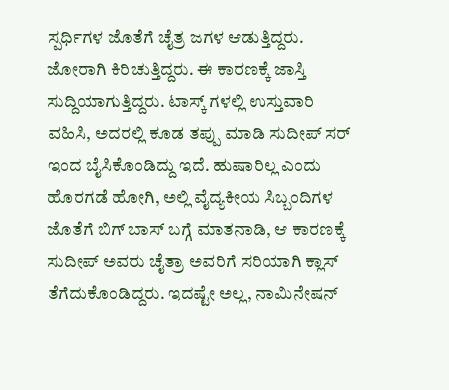ಸ್ಪರ್ಧಿಗಳ ಜೊತೆಗೆ ಚೈತ್ರ ಜಗಳ ಆಡುತ್ತಿದ್ದರು. ಜೋರಾಗಿ ಕಿರಿಚುತ್ತಿದ್ದರು. ಈ ಕಾರಣಕ್ಕೆ ಜಾಸ್ತಿ ಸುದ್ದಿಯಾಗುತ್ತಿದ್ದರು. ಟಾಸ್ಕ್ ಗಳಲ್ಲಿ ಉಸ್ತುವಾರಿ ವಹಿಸಿ, ಅದರಲ್ಲಿ ಕೂಡ ತಪ್ಪು ಮಾಡಿ ಸುದೀಪ್ ಸರ್ ಇಂದ ಬೈಸಿಕೊಂಡಿದ್ದು ಇದೆ. ಹುಷಾರಿಲ್ಲ ಎಂದು ಹೊರಗಡೆ ಹೋಗಿ, ಅಲ್ಲಿ ವೈದ್ಯಕೀಯ ಸಿಬ್ಬಂದಿಗಳ ಜೊತೆಗೆ ಬಿಗ್ ಬಾಸ್ ಬಗ್ಗೆ ಮಾತನಾಡಿ, ಆ ಕಾರಣಕ್ಕೆ ಸುದೀಪ್ ಅವರು ಚೈತ್ರಾ ಅವರಿಗೆ ಸರಿಯಾಗಿ ಕ್ಲಾಸ್ ತೆಗೆದುಕೊಂಡಿದ್ದರು. ಇದಷ್ಟೇ ಅಲ್ಲ, ನಾಮಿನೇಷನ್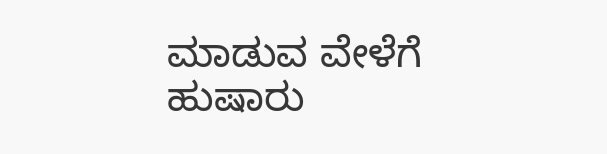ಮಾಡುವ ವೇಳೆಗೆ ಹುಷಾರು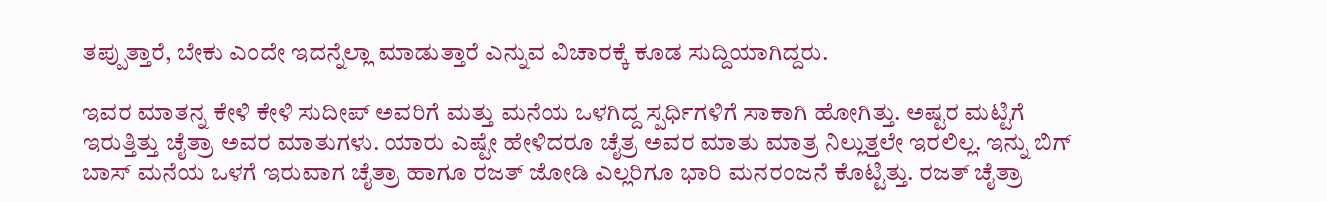ತಪ್ಪುತ್ತಾರೆ, ಬೇಕು ಎಂದೇ ಇದನ್ನೆಲ್ಲಾ ಮಾಡುತ್ತಾರೆ ಎನ್ನುವ ವಿಚಾರಕ್ಕೆ ಕೂಡ ಸುದ್ದಿಯಾಗಿದ್ದರು.

ಇವರ ಮಾತನ್ನ ಕೇಳಿ ಕೇಳಿ ಸುದೀಪ್ ಅವರಿಗೆ ಮತ್ತು ಮನೆಯ ಒಳಗಿದ್ದ ಸ್ಪರ್ಧಿಗಳಿಗೆ ಸಾಕಾಗಿ ಹೋಗಿತ್ತು. ಅಷ್ಟರ ಮಟ್ಟಿಗೆ ಇರುತ್ತಿತ್ತು ಚೈತ್ರಾ ಅವರ ಮಾತುಗಳು. ಯಾರು ಎಷ್ಟೇ ಹೇಳಿದರೂ ಚೈತ್ರ ಅವರ ಮಾತು ಮಾತ್ರ ನಿಲ್ಲುತ್ತಲೇ ಇರಲಿಲ್ಲ. ಇನ್ನು ಬಿಗ್ ಬಾಸ್ ಮನೆಯ ಒಳಗೆ ಇರುವಾಗ ಚೈತ್ರಾ ಹಾಗೂ ರಜತ್ ಜೋಡಿ ಎಲ್ಲರಿಗೂ ಭಾರಿ ಮನರಂಜನೆ ಕೊಟ್ಟಿತ್ತು. ರಜತ್ ಚೈತ್ರಾ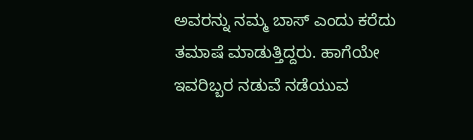ಅವರನ್ನು ನಮ್ಮ ಬಾಸ್ ಎಂದು ಕರೆದು ತಮಾಷೆ ಮಾಡುತ್ತಿದ್ದರು. ಹಾಗೆಯೇ ಇವರಿಬ್ಬರ ನಡುವೆ ನಡೆಯುವ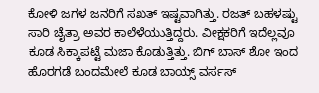ಕೋಳಿ ಜಗಳ ಜನರಿಗೆ ಸಖತ್ ಇಷ್ಟವಾಗಿತ್ತು. ರಜತ್ ಬಹಳಷ್ಟು ಸಾರಿ ಚೈತ್ರಾ ಅವರ ಕಾಲೆಳೆಯುತ್ತಿದ್ದರು. ವೀಕ್ಷಕರಿಗೆ ಇದೆಲ್ಲವೂ ಕೂಡ ಸಿಕ್ಕಾಪಟ್ಟೆ ಮಜಾ ಕೊಡುತ್ತಿತ್ತು. ಬಿಗ್ ಬಾಸ್ ಶೋ ಇಂದ ಹೊರಗಡೆ ಬಂದಮೇಲೆ ಕೂಡ ಬಾಯ್ಸ್ ವರ್ಸಸ್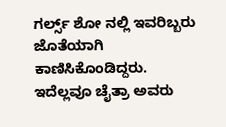ಗರ್ಲ್ಸ್ ಶೋ ನಲ್ಲಿ ಇವರಿಬ್ಬರು ಜೊತೆಯಾಗಿ ಕಾಣಿಸಿಕೊಂಡಿದ್ದರು.
ಇದೆಲ್ಲವೂ ಚೈತ್ರಾ ಅವರು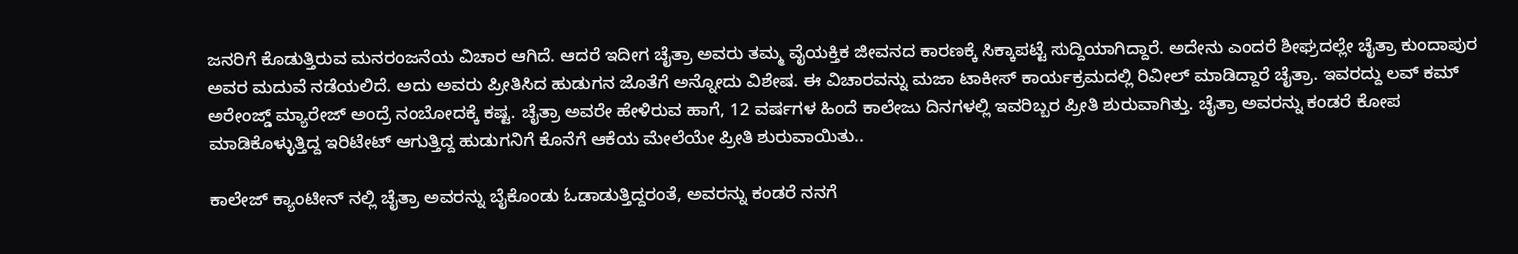ಜನರಿಗೆ ಕೊಡುತ್ತಿರುವ ಮನರಂಜನೆಯ ವಿಚಾರ ಆಗಿದೆ. ಆದರೆ ಇದೀಗ ಚೈತ್ರಾ ಅವರು ತಮ್ಮ ವೈಯಕ್ತಿಕ ಜೀವನದ ಕಾರಣಕ್ಕೆ ಸಿಕ್ಕಾಪಟ್ಟೆ ಸುದ್ದಿಯಾಗಿದ್ದಾರೆ. ಅದೇನು ಎಂದರೆ ಶೀಘ್ರದಲ್ಲೇ ಚೈತ್ರಾ ಕುಂದಾಪುರ ಅವರ ಮದುವೆ ನಡೆಯಲಿದೆ. ಅದು ಅವರು ಪ್ರೀತಿಸಿದ ಹುಡುಗನ ಜೊತೆಗೆ ಅನ್ನೋದು ವಿಶೇಷ. ಈ ವಿಚಾರವನ್ನು ಮಜಾ ಟಾಕೀಸ್ ಕಾರ್ಯಕ್ರಮದಲ್ಲಿ ರಿವೀಲ್ ಮಾಡಿದ್ದಾರೆ ಚೈತ್ರಾ. ಇವರದ್ದು ಲವ್ ಕಮ್ ಅರೇಂಜ್ಡ್ ಮ್ಯಾರೇಜ್ ಅಂದ್ರೆ ನಂಬೋದಕ್ಕೆ ಕಷ್ಟ. ಚೈತ್ರಾ ಅವರೇ ಹೇಳಿರುವ ಹಾಗೆ, 12 ವರ್ಷಗಳ ಹಿಂದೆ ಕಾಲೇಜು ದಿನಗಳಲ್ಲಿ ಇವರಿಬ್ಬರ ಪ್ರೀತಿ ಶುರುವಾಗಿತ್ತು. ಚೈತ್ರಾ ಅವರನ್ನು ಕಂಡರೆ ಕೋಪ ಮಾಡಿಕೊಳ್ಳುತ್ತಿದ್ದ ಇರಿಟೇಟ್ ಆಗುತ್ತಿದ್ದ ಹುಡುಗನಿಗೆ ಕೊನೆಗೆ ಆಕೆಯ ಮೇಲೆಯೇ ಪ್ರೀತಿ ಶುರುವಾಯಿತು..

ಕಾಲೇಜ್ ಕ್ಯಾಂಟೀನ್ ನಲ್ಲಿ ಚೈತ್ರಾ ಅವರನ್ನು ಬೈಕೊಂಡು ಓಡಾಡುತ್ತಿದ್ದರಂತೆ, ಅವರನ್ನು ಕಂಡರೆ ನನಗೆ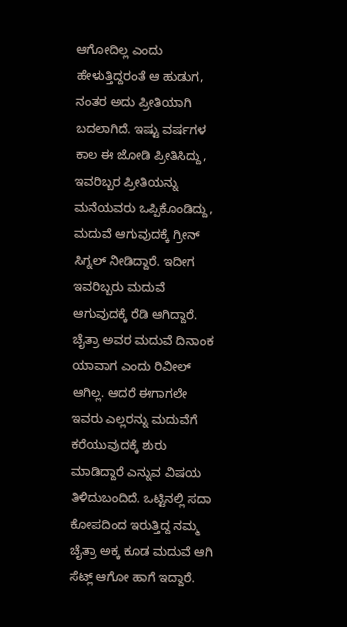ಆಗೋದಿಲ್ಲ ಎಂದು ಹೇಳುತ್ತಿದ್ದರಂತೆ ಆ ಹುಡುಗ, ನಂತರ ಅದು ಪ್ರೀತಿಯಾಗಿ ಬದಲಾಗಿದೆ. ಇಷ್ಟು ವರ್ಷಗಳ ಕಾಲ ಈ ಜೋಡಿ ಪ್ರೀತಿಸಿದ್ದು, ಇವರಿಬ್ಬರ ಪ್ರೀತಿಯನ್ನು ಮನೆಯವರು ಒಪ್ಪಿಕೊಂಡಿದ್ದು, ಮದುವೆ ಆಗುವುದಕ್ಕೆ ಗ್ರೀನ್ ಸಿಗ್ನಲ್ ನೀಡಿದ್ದಾರೆ. ಇದೀಗ ಇವರಿಬ್ಬರು ಮದುವೆ ಆಗುವುದಕ್ಕೆ ರೆಡಿ ಆಗಿದ್ದಾರೆ. ಚೈತ್ರಾ ಅವರ ಮದುವೆ ದಿನಾಂಕ ಯಾವಾಗ ಎಂದು ರಿವೀಲ್ ಆಗಿಲ್ಲ. ಆದರೆ ಈಗಾಗಲೇ ಇವರು ಎಲ್ಲರನ್ನು ಮದುವೆಗೆ ಕರೆಯುವುದಕ್ಕೆ ಶುರು ಮಾಡಿದ್ದಾರೆ ಎನ್ನುವ ವಿಷಯ ತಿಳಿದುಬಂದಿದೆ. ಒಟ್ಟಿನಲ್ಲಿ ಸದಾ ಕೋಪದಿಂದ ಇರುತ್ತಿದ್ದ ನಮ್ಮ ಚೈತ್ರಾ ಅಕ್ಕ ಕೂಡ ಮದುವೆ ಆಗಿ ಸೆಟ್ಲ್ ಆಗೋ ಹಾಗೆ ಇದ್ದಾರೆ.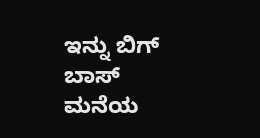ಇನ್ನು ಬಿಗ್ ಬಾಸ್ ಮನೆಯ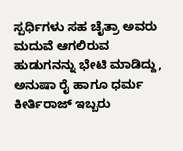ಸ್ಪರ್ಧಿಗಳು ಸಹ ಚೈತ್ರಾ ಅವರು ಮದುವೆ ಆಗಲಿರುವ ಹುಡುಗನನ್ನು ಭೇಟಿ ಮಾಡಿದ್ದು, ಅನುಷಾ ರೈ ಹಾಗೂ ಧರ್ಮ ಕೀರ್ತಿರಾಜ್ ಇಬ್ಬರು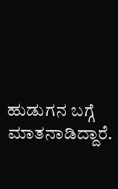ಹುಡುಗನ ಬಗ್ಗೆ ಮಾತನಾಡಿದ್ದಾರೆ.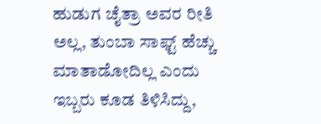ಹುಡುಗ ಚೈತ್ರಾ ಅವರ ರೀತಿ ಅಲ್ಲ, ತುಂಬಾ ಸಾಫ್ಟ್ ಹೆಚ್ಚು ಮಾತಾಡೋದಿಲ್ಲ ಎಂದು ಇಬ್ಬರು ಕೂಡ ತಿಳಿಸಿದ್ದು,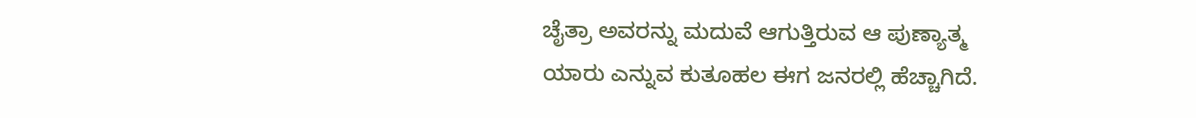ಚೈತ್ರಾ ಅವರನ್ನು ಮದುವೆ ಆಗುತ್ತಿರುವ ಆ ಪುಣ್ಯಾತ್ಮ ಯಾರು ಎನ್ನುವ ಕುತೂಹಲ ಈಗ ಜನರಲ್ಲಿ ಹೆಚ್ಚಾಗಿದೆ.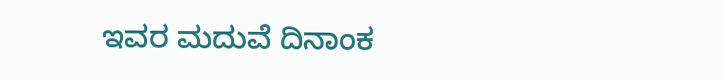ಇವರ ಮದುವೆ ದಿನಾಂಕ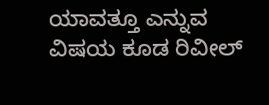ಯಾವತ್ತೂ ಎನ್ನುವ ವಿಷಯ ಕೂಡ ರಿವೀಲ್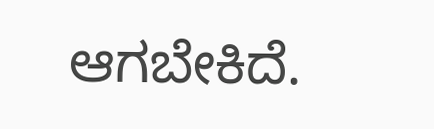ಆಗಬೇಕಿದೆ.